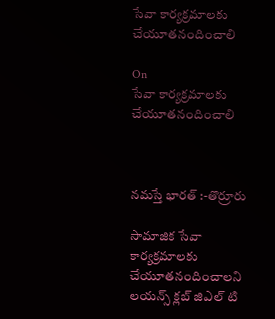సేవా కార్యక్రమాలకు చేయూతనందించాలి

On
సేవా కార్యక్రమాలకు చేయూతనందించాలి



నమస్తే భారత్ :-తొర్రూరు

సామాజిక సేవా కార్యక్రమాలకు చేయూతనందించాలని లయన్స్ క్లబ్ జిఎల్ టి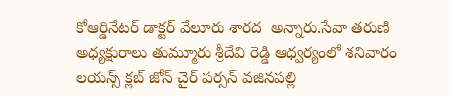కోఆర్డినేటర్ డాక్టర్ వేలూరు శారద  అన్నారు.సేవా తరుణి అధ్యక్షురాలు తుమ్మూరు శ్రీదేవి రెడ్డి ఆధ్వర్యంలో శనివారం లయన్స్ క్లబ్ జోన్ చైర్ పర్సన్ వజినపల్లి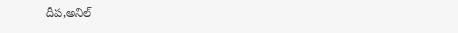దీప,అనిల్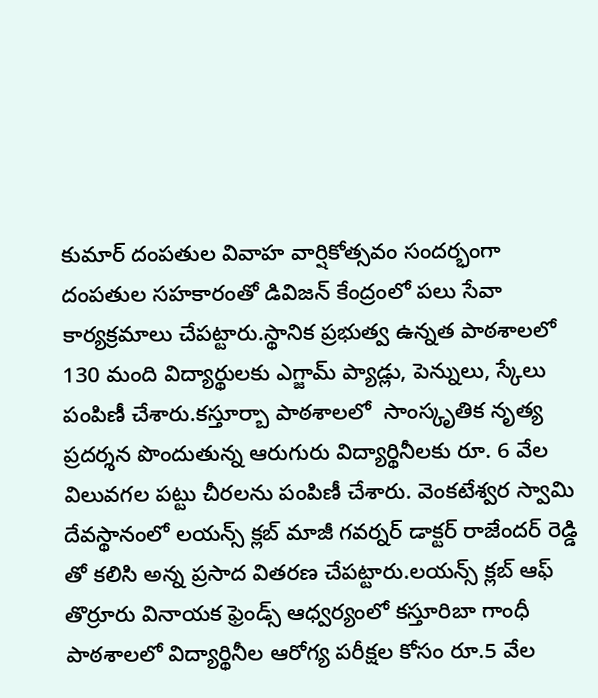కుమార్ దంపతుల వివాహ వార్షికోత్సవం సందర్భంగా  దంపతుల సహకారంతో డివిజన్ కేంద్రంలో పలు సేవా కార్యక్రమాలు చేపట్టారు.స్థానిక ప్రభుత్వ ఉన్నత పాఠశాలలో 130 మంది విద్యార్థులకు ఎగ్జామ్ ప్యాడ్లు, పెన్నులు, స్కేలు పంపిణీ చేశారు.కస్తూర్బా పాఠశాలలో  సాంస్కృతిక నృత్య ప్రదర్శన పొందుతున్న ఆరుగురు విద్యార్థినీలకు రూ. 6 వేల విలువగల పట్టు చీరలను పంపిణీ చేశారు. వెంకటేశ్వర స్వామి దేవస్థానంలో లయన్స్ క్లబ్ మాజీ గవర్నర్ డాక్టర్ రాజేందర్ రెడ్డి తో కలిసి అన్న ప్రసాద వితరణ చేపట్టారు.లయన్స్ క్లబ్ ఆఫ్ తొర్రూరు వినాయక ఫ్రెండ్స్ ఆధ్వర్యంలో కస్తూరిబా గాంధీ పాఠశాలలో విద్యార్థినీల ఆరోగ్య పరీక్షల కోసం రూ.5 వేల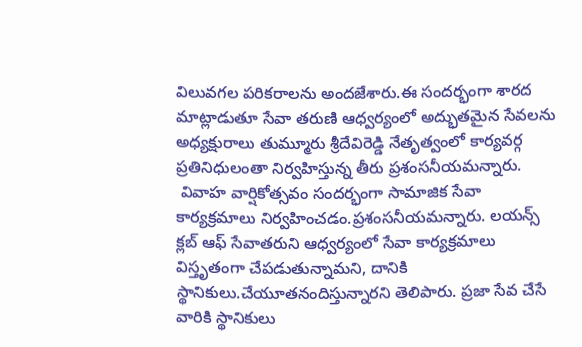విలువగల పరికరాలను అందజేశారు.ఈ సందర్భంగా శారద మాట్లాడుతూ సేవా తరుణి ఆధ్వర్యంలో అద్భుతమైన సేవలను అధ్యక్షురాలు తుమ్మూరు శ్రీదేవిరెడ్డి నేతృత్వంలో కార్యవర్గ ప్రతినిధులంతా నిర్వహిస్తున్న తీరు ప్రశంసనీయమన్నారు.
 వివాహ వార్షికోత్సవం సందర్భంగా సామాజిక సేవా కార్యక్రమాలు నిర్వహించడం.ప్రశంసనీయమన్నారు. లయన్స్ క్లబ్ ఆఫ్ సేవాతరుని ఆధ్వర్యంలో సేవా కార్యక్రమాలు విస్తృతంగా చేపడుతున్నామని, దానికి స్థానికులు.చేయూతనందిస్తున్నారని తెలిపారు. ప్రజా సేవ చేసే వారికి స్థానికులు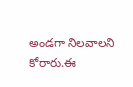అండగా నిలవాలని కోరారు.ఈ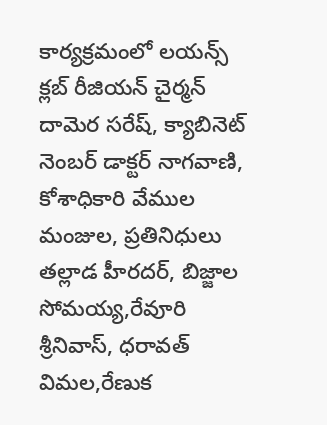కార్యక్రమంలో లయన్స్ క్లబ్ రీజియన్ చైర్మన్ దామెర సరేష్, క్యాబినెట్ నెంబర్ డాక్టర్ నాగవాణి, కోశాధికారి వేముల మంజుల, ప్రతినిధులు తల్లాడ హీరదర్, బిజ్జాల సోమయ్య,రేవూరి శ్రీనివాస్, ధరావత్ విమల,రేణుక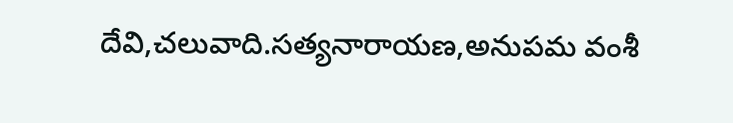దేవి,చలువాది.సత్యనారాయణ,అనుపమ వంశీ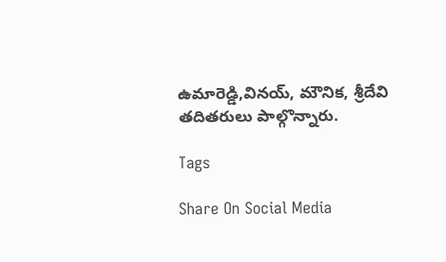ఉమారెడ్డి,వినయ్, మౌనిక, శ్రీదేవి తదితరులు పాల్గొన్నారు.

Tags

Share On Social Media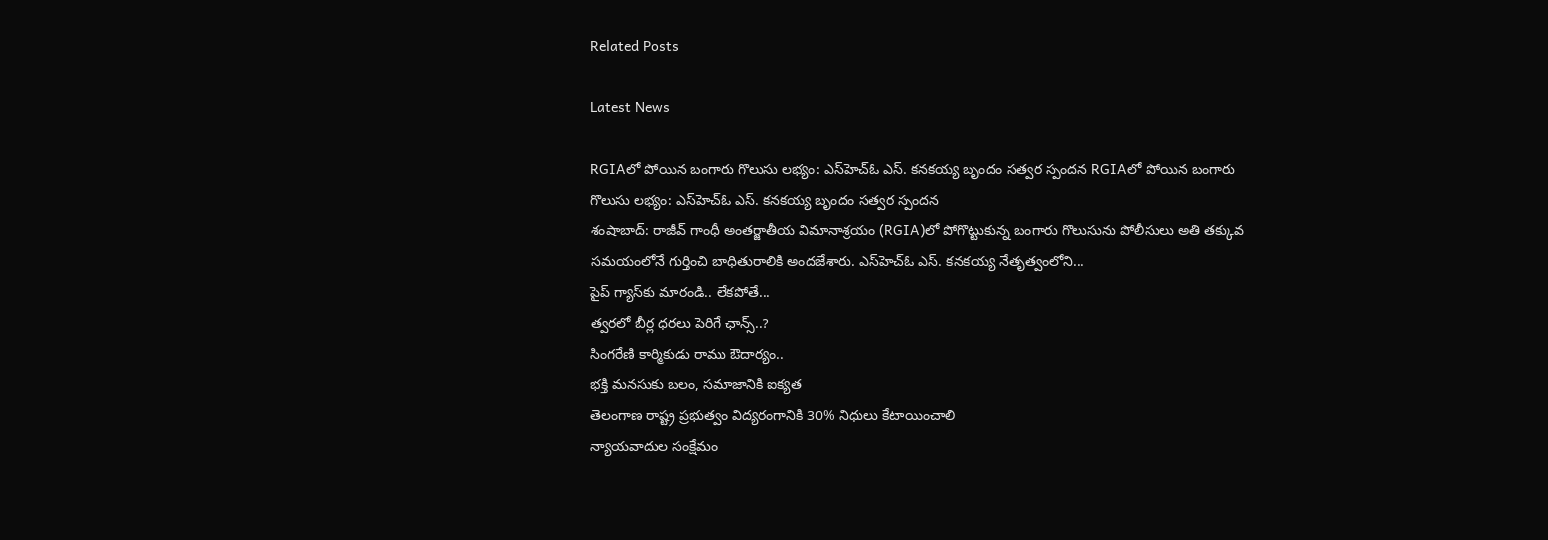Related Posts

Latest News

RGIAలో పోయిన బంగారు గొలుసు లభ్యం: ఎస్‌హెచ్‌ఓ ఎస్. కనకయ్య బృందం సత్వర స్పందన RGIAలో పోయిన బంగారు గొలుసు లభ్యం: ఎస్‌హెచ్‌ఓ ఎస్. కనకయ్య బృందం సత్వర స్పందన
శంషాబాద్: రాజీవ్ గాంధీ అంతర్జాతీయ విమానాశ్రయం (RGIA)లో పోగొట్టుకున్న బంగారు గొలుసును పోలీసులు అతి తక్కువ సమయంలోనే గుర్తించి బాధితురాలికి అందజేశారు. ఎస్‌హెచ్‌ఓ ఎస్. కనకయ్య నేతృత్వంలోని...
పైప్‌ గ్యాస్‌కు మారండి.. లేకపోతే...
త్వరలో బీర్ల ధరలు పెరిగే ఛాన్స్..?
సింగరేణి కార్మికుడు రాము ఔదార్యం..
భక్తి మనసుకు బలం, సమాజానికి ఐక్యత
తెలంగాణ రాష్ట్ర ప్రభుత్వం విద్యరంగానికి 30% నిధులు కేటాయించాలి
న్యాయవాదుల సంక్షేమం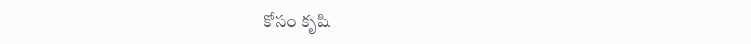కోసం కృషి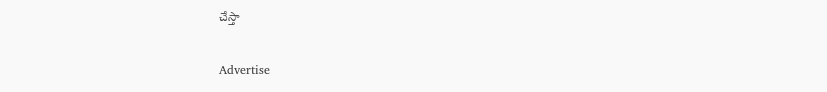చేస్తా

Advertise